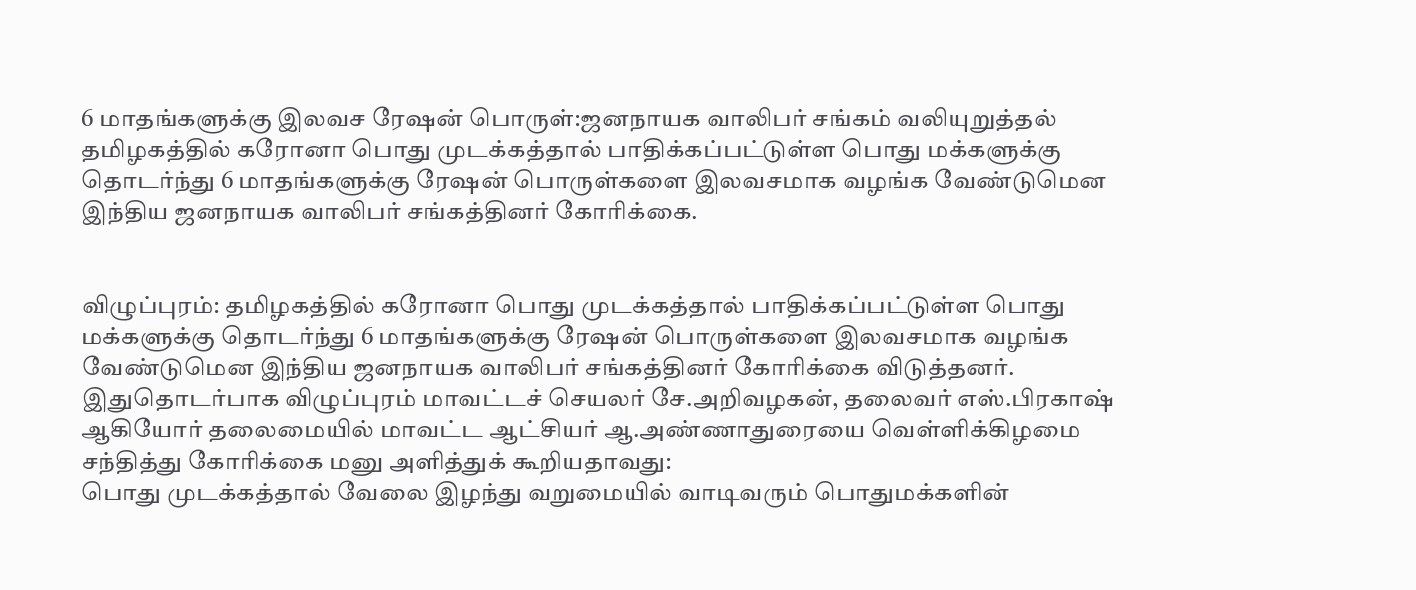6 மாதங்களுக்கு இலவச ரேஷன் பொருள்:ஜனநாயக வாலிபர் சங்கம் வலியுறுத்தல்
தமிழகத்தில் கரோனா பொது முடக்கத்தால் பாதிக்கப்பட்டுள்ள பொது மக்களுக்கு தொடர்ந்து 6 மாதங்களுக்கு ரேஷன் பொருள்களை இலவசமாக வழங்க வேண்டுமென இந்திய ஜனநாயக வாலிபர் சங்கத்தினர் கோரிக்கை.


விழுப்புரம்: தமிழகத்தில் கரோனா பொது முடக்கத்தால் பாதிக்கப்பட்டுள்ள பொது மக்களுக்கு தொடர்ந்து 6 மாதங்களுக்கு ரேஷன் பொருள்களை இலவசமாக வழங்க வேண்டுமென இந்திய ஜனநாயக வாலிபர் சங்கத்தினர் கோரிக்கை விடுத்தனர்.
இதுதொடர்பாக விழுப்புரம் மாவட்டச் செயலர் சே.அறிவழகன், தலைவர் எஸ்.பிரகாஷ் ஆகியோர் தலைமையில் மாவட்ட ஆட்சியர் ஆ.அண்ணாதுரையை வெள்ளிக்கிழமை சந்தித்து கோரிக்கை மனு அளித்துக் கூறியதாவது:
பொது முடக்கத்தால் வேலை இழந்து வறுமையில் வாடிவரும் பொதுமக்களின்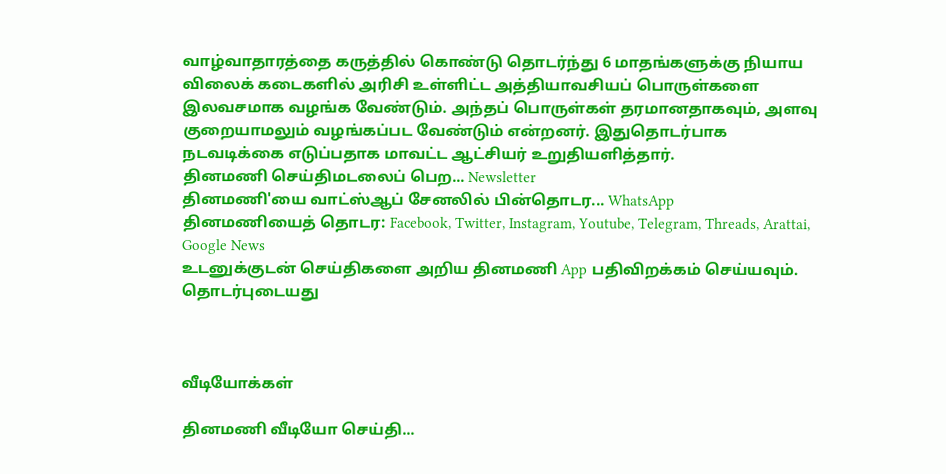வாழ்வாதாரத்தை கருத்தில் கொண்டு தொடர்ந்து 6 மாதங்களுக்கு நியாய விலைக் கடைகளில் அரிசி உள்ளிட்ட அத்தியாவசியப் பொருள்களை இலவசமாக வழங்க வேண்டும். அந்தப் பொருள்கள் தரமானதாகவும், அளவு குறையாமலும் வழங்கப்பட வேண்டும் என்றனர். இதுதொடர்பாக நடவடிக்கை எடுப்பதாக மாவட்ட ஆட்சியர் உறுதியளித்தார்.
தினமணி செய்திமடலைப் பெற... Newsletter
தினமணி'யை வாட்ஸ்ஆப் சேனலில் பின்தொடர... WhatsApp
தினமணியைத் தொடர: Facebook, Twitter, Instagram, Youtube, Telegram, Threads, Arattai, Google News
உடனுக்குடன் செய்திகளை அறிய தினமணி App பதிவிறக்கம் செய்யவும்.
தொடர்புடையது



வீடியோக்கள்

தினமணி வீடியோ செய்தி...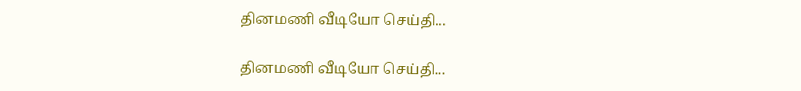தினமணி வீடியோ செய்தி...

தினமணி வீடியோ செய்தி...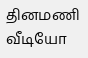தினமணி வீடியோ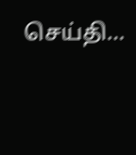செய்தி...